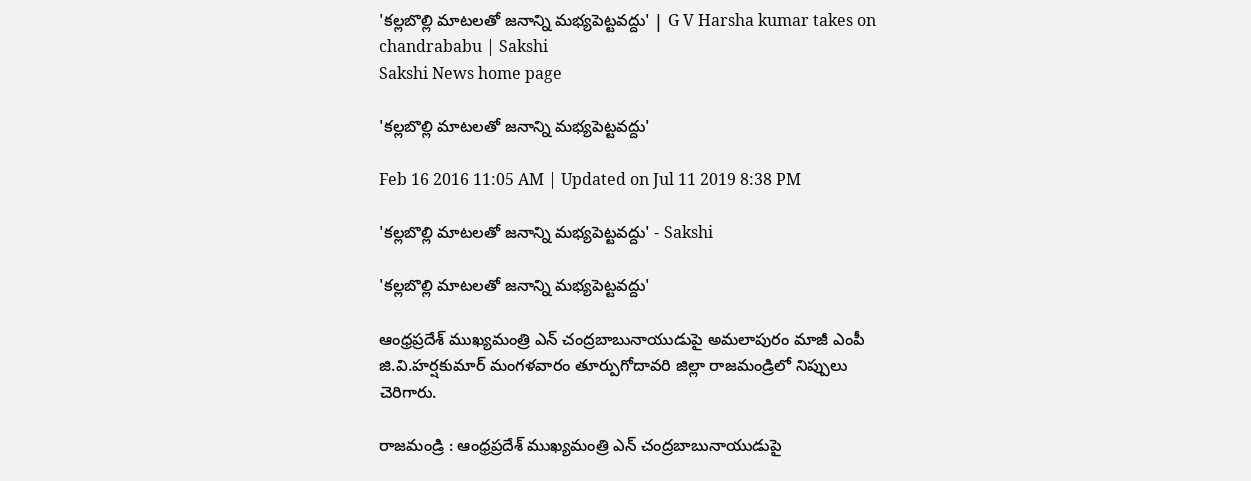'కల్లబొల్లి మాటలతో జనాన్ని మభ్యపెట్టవద్దు' | G V Harsha kumar takes on chandrababu | Sakshi
Sakshi News home page

'కల్లబొల్లి మాటలతో జనాన్ని మభ్యపెట్టవద్దు'

Feb 16 2016 11:05 AM | Updated on Jul 11 2019 8:38 PM

'కల్లబొల్లి మాటలతో జనాన్ని మభ్యపెట్టవద్దు' - Sakshi

'కల్లబొల్లి మాటలతో జనాన్ని మభ్యపెట్టవద్దు'

ఆంధ్రప్రదేశ్ ముఖ్యమంత్రి ఎన్ చంద్రబాబునాయుడుపై అమలాపురం మాజీ ఎంపీ జి.వి.హర్షకుమార్ మంగళవారం తూర్పుగోదావరి జిల్లా రాజమండ్రిలో నిప్పులు చెరిగారు.

రాజమండ్రి : ఆంధ్రప్రదేశ్ ముఖ్యమంత్రి ఎన్ చంద్రబాబునాయుడుపై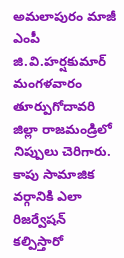అమలాపురం మాజీ ఎంపీ జి.వి.హర్షకుమార్ మంగళవారం తూర్పుగోదావరి జిల్లా రాజమండ్రిలో నిప్పులు చెరిగారు. కాపు సామాజిక వర్గానికి ఎలా రిజర్వేషన్ కల్పిస్తారో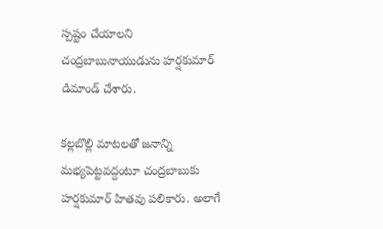స్పష్టం చేయాలని చంద్రబాబునాయుడును హర్షకుమార్ డిమాండ్ చేశారు.

కల్లబొల్లి మాటలతో జనాన్ని మభ్యపెట్టవద్దంటూ చంద్రబాబుకు హర్షకుమార్ హితవు పలికారు. అలాగే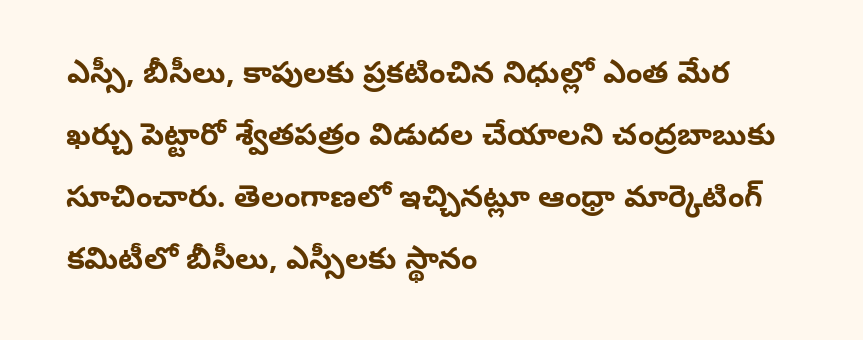ఎస్సీ, బీసీలు, కాపులకు ప్రకటించిన నిధుల్లో ఎంత మేర ఖర్చు పెట్టారో శ్వేతపత్రం విడుదల చేయాలని చంద్రబాబుకు సూచించారు. తెలంగాణలో ఇచ్చినట్లూ ఆంధ్రా మార్కెటింగ్ కమిటీలో బీసీలు, ఎస్సీలకు స్థానం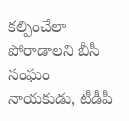కల్పించేలా పోరాడాలని బీసీ సంఘం నాయకుడు, టీడీపీ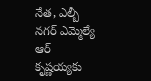నేత, ఎల్బీ నగర్ ఎమ్మెల్యే ఆర్ కృష్ణయ్యకు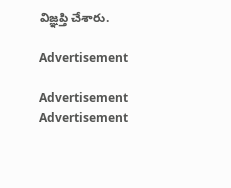విజ్ఞప్తి చేశారు.

Advertisement

Advertisement
Advertisement